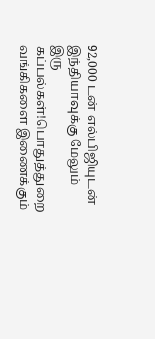92,000 டன் எல்பிஜியுடன் இந்தியாவுக்கு மேலும் இரு கப்பல்கள்!பொதுத்துறை வங்கிகளை இணைக்கும்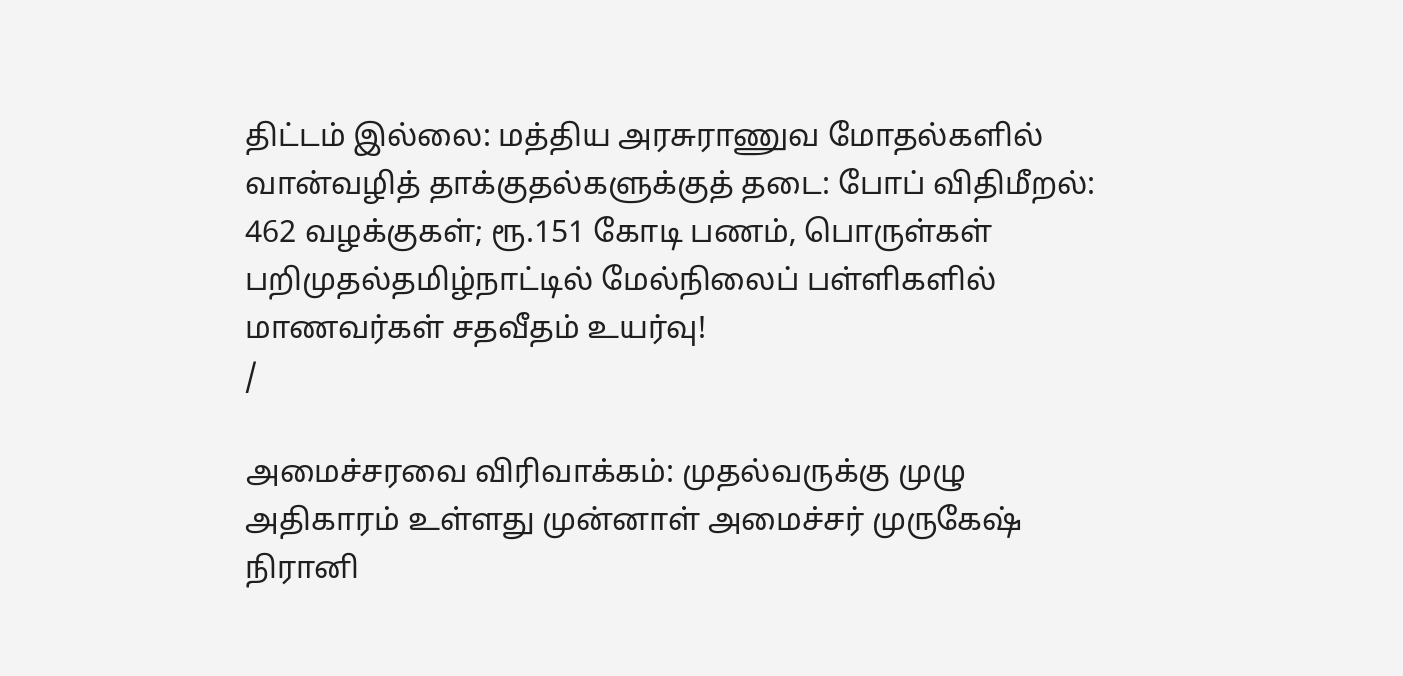திட்டம் இல்லை: மத்திய அரசுராணுவ மோதல்களில் வான்வழித் தாக்குதல்களுக்குத் தடை: போப் விதிமீறல்: 462 வழக்குகள்; ரூ.151 கோடி பணம், பொருள்கள் பறிமுதல்தமிழ்நாட்டில் மேல்நிலைப் பள்ளிகளில் மாணவர்கள் சதவீதம் உயர்வு!
/

அமைச்சரவை விரிவாக்கம்: முதல்வருக்கு முழு அதிகாரம் உள்ளது முன்னாள் அமைச்சர் முருகேஷ் நிரானி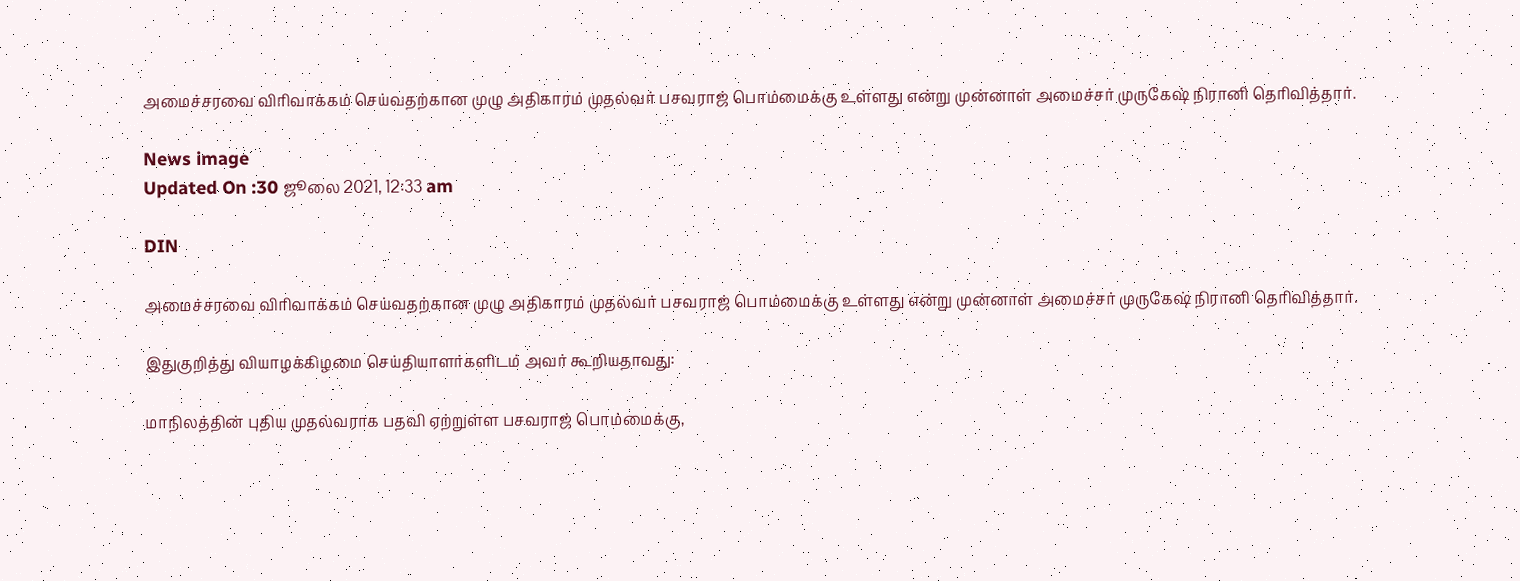அமைச்சரவை விரிவாக்கம் செய்வதற்கான முழு அதிகாரம் முதல்வர் பசவராஜ் பொம்மைக்கு உள்ளது என்று முன்னாள் அமைச்சர் முருகேஷ் நிரானி தெரிவித்தார்.

News image
Updated On :30 ஜூலை 2021, 12:33 am

DIN

அமைச்சரவை விரிவாக்கம் செய்வதற்கான முழு அதிகாரம் முதல்வர் பசவராஜ் பொம்மைக்கு உள்ளது என்று முன்னாள் அமைச்சர் முருகேஷ் நிரானி தெரிவித்தார்.

இதுகுறித்து வியாழக்கிழமை செய்தியாளர்களிடம் அவர் கூறியதாவது:

மாநிலத்தின் புதிய முதல்வராக பதவி ஏற்றுள்ள பசவராஜ் பொம்மைக்கு,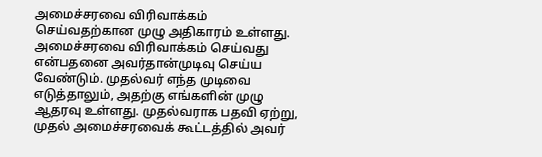அமைச்சரவை விரிவாக்கம் செய்வதற்கான முழு அதிகாரம் உள்ளது. அமைச்சரவை விரிவாக்கம் செய்வது என்பதனை அவர்தான்முடிவு செய்ய வேண்டும். முதல்வர் எந்த முடிவை எடுத்தாலும், அதற்கு எங்களின் முழு ஆதரவு உள்ளது. முதல்வராக பதவி ஏற்று, முதல் அமைச்சரவைக் கூட்டத்தில் அவர்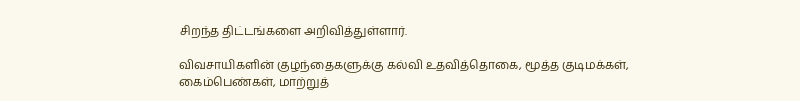சிறந்த திட்டங்களை அறிவித்துள்ளார்.

விவசாயிகளின் குழந்தைகளுக்கு கல்வி உதவித்தொகை, மூத்த குடிமக்கள், கைம்பெண்கள், மாற்றுத்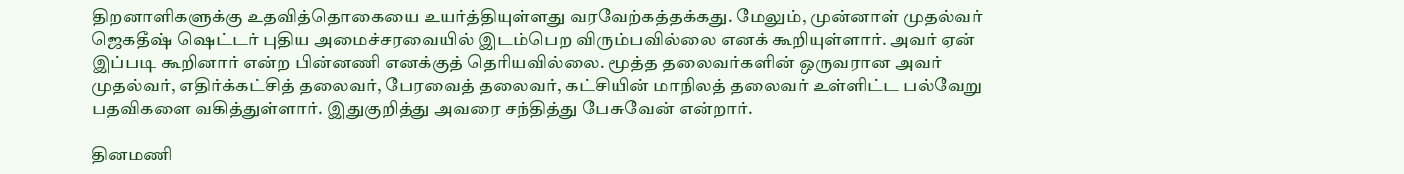திறனாளிகளுக்கு உதவித்தொகையை உயர்த்தியுள்ளது வரவேற்கத்தக்கது. மேலும், முன்னாள் முதல்வர் ஜெகதீஷ் ஷெட்டர் புதிய அமைச்சரவையில் இடம்பெற விரும்பவில்லை எனக் கூறியுள்ளார். அவர் ஏன் இப்படி கூறினார் என்ற பின்னணி எனக்குத் தெரியவில்லை. மூத்த தலைவர்களின் ஒருவரான அவர் முதல்வர், எதிர்க்கட்சித் தலைவர், பேரவைத் தலைவர், கட்சியின் மாநிலத் தலைவர் உள்ளிட்ட பல்வேறு பதவிகளை வகித்துள்ளார். இதுகுறித்து அவரை சந்தித்து பேசுவேன் என்றார்.

தினமணி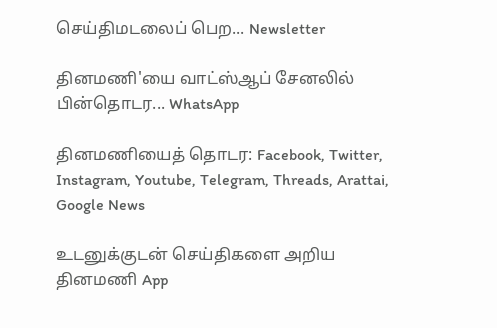செய்திமடலைப் பெற... Newsletter

தினமணி'யை வாட்ஸ்ஆப் சேனலில் பின்தொடர... WhatsApp

தினமணியைத் தொடர: Facebook, Twitter, Instagram, Youtube, Telegram, Threads, Arattai, Google News

உடனுக்குடன் செய்திகளை அறிய தினமணி App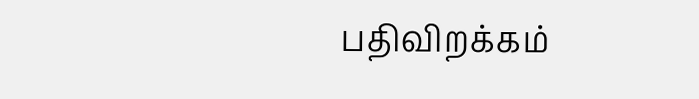பதிவிறக்கம்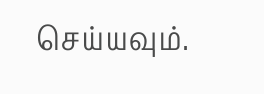செய்யவும்.